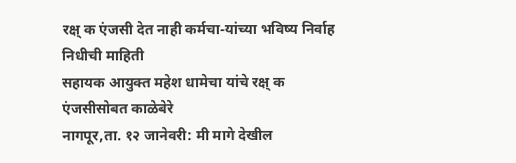रक्ष् क एंजसी देत नाही कर्मचा-यांच्या भविष्य निर्वाह निधीची माहिती
सहायक आयुक्त महेश धामेचा यांचे रक्ष् क एंजसीसोबत काळेबेरे
नागपूर,ता. १२ जानेवरी: मी मागे देखील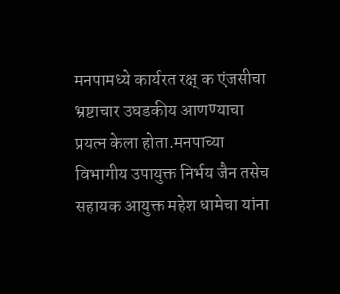मनपामध्ये कार्यरत रक्ष् क एंजसीचा भ्रष्टाचार उघडकीय आणण्याचा प्रयत्न केला होता.मनपाच्या विभागीय उपायुक्त निर्भय जैन तसेच सहायक आयुक्त महेश धामेचा यांना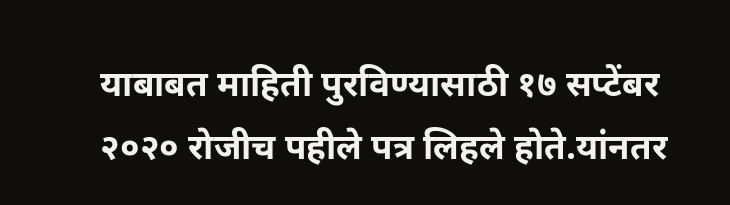याबाबत माहिती पुरविण्यासाठी १७ सप्टेंबर २०२० रोजीच पहीले पत्र लिहले होते.यांनतर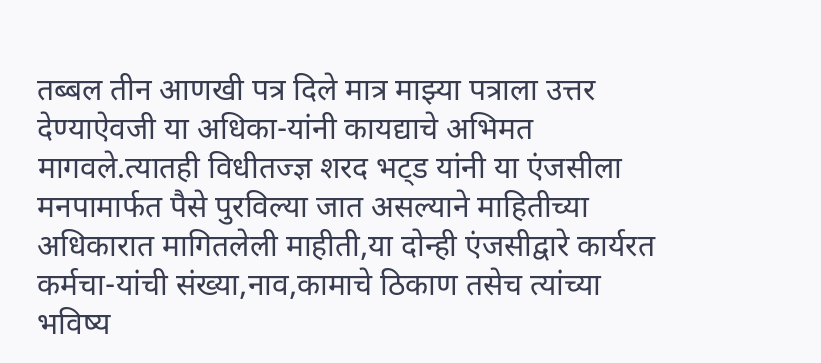तब्बल तीन आणखी पत्र दिले मात्र माझ्या पत्राला उत्तर देण्याऐवजी या अधिका-यांनी कायद्याचे अभिमत मागवले.त्यातही विधीतज्ज्ञ शरद भट्ड यांनी या एंजसीला मनपामार्फत पैसे पुरविल्या जात असल्याने माहितीच्या अधिकारात मागितलेली माहीती,या दोन्ही एंजसीद्वारे कार्यरत कर्मचा-यांची संख्या,नाव,कामाचे ठिकाण तसेच त्यांच्या भविष्य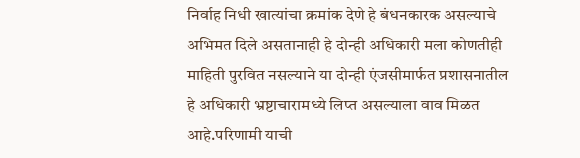निर्वाह निधी खात्यांचा क्रमांक देणे हे बंधनकारक असल्याचे अभिमत दिले असतानाही हे दोन्ही अधिकारी मला कोणतीही माहिती पुरवित नसल्याने या दोन्ही एंजसीमार्फत प्रशासनातील हे अधिकारी भ्रष्टाचारामध्ये लिप्त असल्याला वाव मिळत आहे.परिणामी याची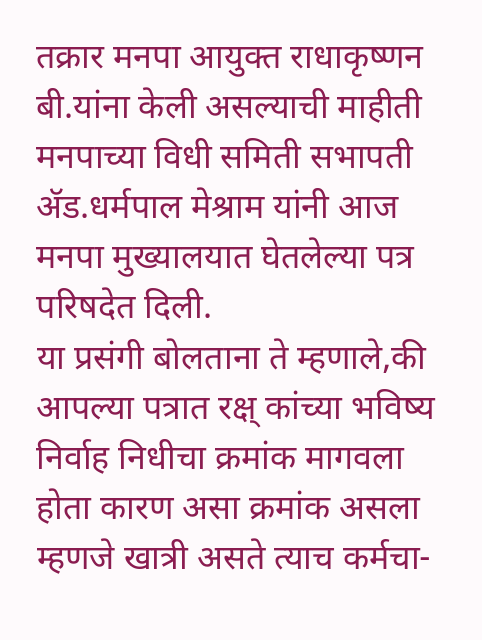तक्रार मनपा आयुक्त राधाकृष्णन बी.यांना केली असल्याची माहीती मनपाच्या विधी समिती सभापती ॲड.धर्मपाल मेश्राम यांनी आज मनपा मुख्यालयात घेतलेल्या पत्र परिषदेत दिली.
या प्रसंगी बोलताना ते म्हणाले,की आपल्या पत्रात रक्ष् कांच्या भविष्य निर्वाह निधीचा क्रमांक मागवला होता कारण असा क्रमांक असला म्हणजे खात्री असते त्याच कर्मचा-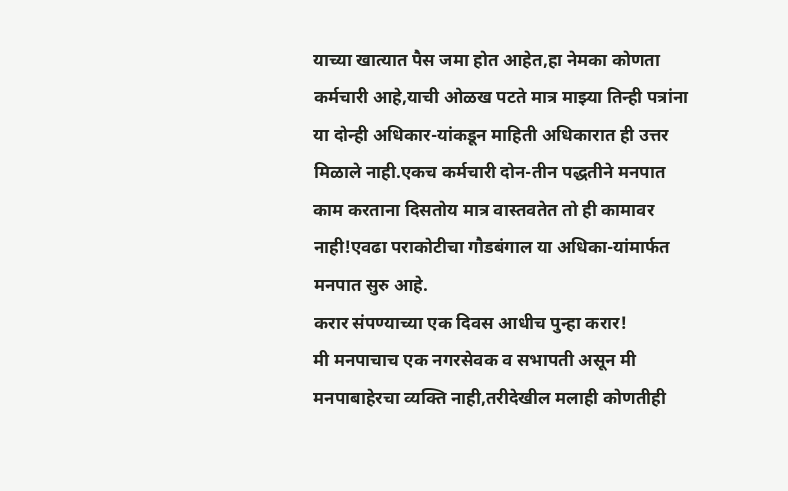याच्या खात्यात पैस जमा होत आहेत,हा नेमका कोणता कर्मचारी आहे,याची ओळख पटते मात्र माझ्या तिन्ही पत्रांना या दोन्ही अधिकार-यांकडून माहिती अधिकारात ही उत्तर मिळाले नाही.एकच कर्मचारी दोन-तीन पद्धतीने मनपात काम करताना दिसतोय मात्र वास्तवतेत तो ही कामावर नाही!एवढा पराकोटीचा गौडबंगाल या अधिका-यांमार्फत मनपात सुरु आहे.
करार संपण्याच्या एक दिवस आधीच पुन्हा करार!
मी मनपाचाच एक नगरसेवक व सभापती असून मी मनपाबाहेरचा व्यक्ति नाही,तरीदेखील मलाही कोणतीही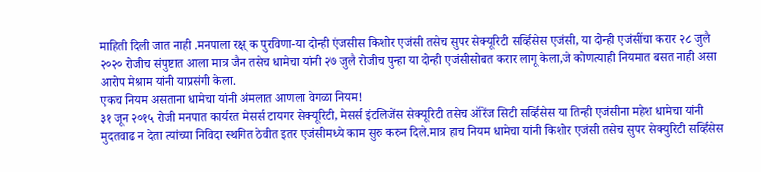माहिती दिली जात नाही .मनपाला रक्ष् क पुरविणा-या दोन्ही एंजसीस किशोर एजंसी तसेच सुपर सेक्यूरिटी सर्व्हिसेस एजंसी, या दोन्ही एजंसींचा करार २८ जुलै २०२० रोजीच संपुष्टात आला मात्र जैन तसेच धामेचा यांनी २७ जुलै रोजीच पुन्हा या दोन्ही एजंसीसोबत करार लागू केला,जे कोणत्याही नियमात बसत नाही असा आरोप मेश्राम यांनी याप्रसंगी केला.
एकच नियम असताना धामेचा यांनी अंमलात आणला वेगळा नियम!
३१ जून २०१५ रोजी मनपात कार्यरत मेसर्स टायगर सेक्यूरिटी, मेसर्स इंटलिजेंस सेक्यूरिटी तसेच ऑरेंज सिटी सर्व्हिसेस या तिन्ही एजंसीना महेश धामेचा यांनी मुदतवाढ न देता त्यांच्या निविदा स्थगित ठेवीत इतर एजंसीमध्ये काम सुरु करुन दिले.मात्र हाच नियम धामेचा यांनी किशोर एजंसी तसेच सुपर सेक्युरिटी सर्व्हिसेस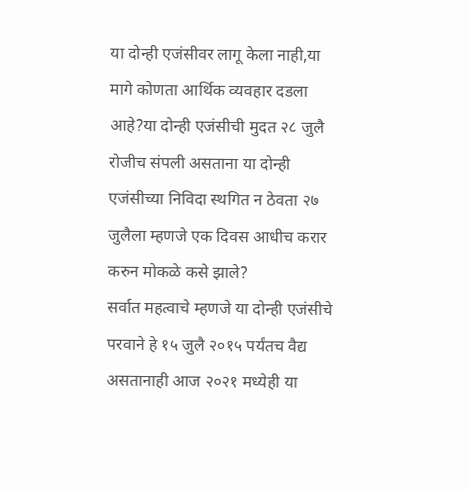या दोन्ही एजंसीवर लागू केला नाही,या मागे कोणता आर्थिक व्यवहार दडला आहे?या दोन्ही एजंसीची मुदत २८ जुलै रोजीच संपली असताना या दोन्ही एजंसीच्या निविदा स्थगित न ठेवता २७ जुलैला म्हणजे एक दिवस आधीच करार करुन मोकळे कसे झाले?
सर्वात महत्वाचे म्हणजे या दोन्ही एजंसीचे परवाने हे १५ जुलै २०१५ पर्यंतच वैद्य असतानाही आज २०२१ मध्येही या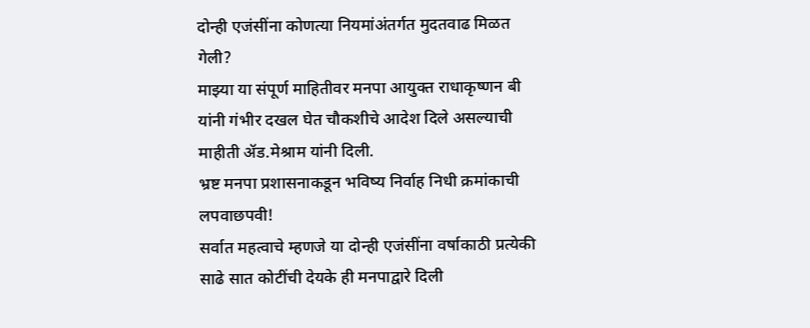दोन्ही एजंसींना कोणत्या नियमांअंतर्गत मुदतवाढ मिळत गेली?
माझ्या या संपूर्ण माहितीवर मनपा आयुक्त राधाकृष्णन बी यांनी गंभीर दखल घेत चौकशीचे आदेश दिले असल्याची माहीती ॲड.मेश्राम यांनी दिली.
भ्रष्ट मनपा प्रशासनाकडून भविष्य निर्वाह निधी क्रमांकाची लपवाछपवी!
सर्वात महत्वाचे म्हणजे या दोन्ही एजंसींना वर्षाकाठी प्रत्येकी साढे सात कोटींची देयके ही मनपाद्वारे दिली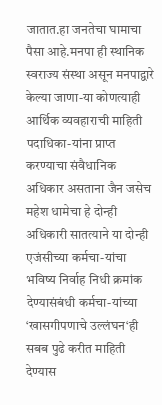जातात.हा जनतेचा घामाचा पैसा आहे.मनपा ही स्थानिक स्वराज्य संस्था असून मनपाद्वारे केल्या जाणा-या कोणत्याही आर्थिक व्यवहाराची माहिती पदाधिका-यांना प्राप्त करण्याचा संवैधानिक अधिकार असताना जैन जसेच महेश धामेचा हे दोन्ही अधिकारी सातत्याने या दोन्ही एजंसीच्या कर्मचा-यांचा भविष्य निर्वाह निधी क्रमांक देण्यासंबंधी कर्मचा-यांच्या ‘खासगीपणाचे उल्लंघन‘ही सबब पुढे करीत माहिती देण्यास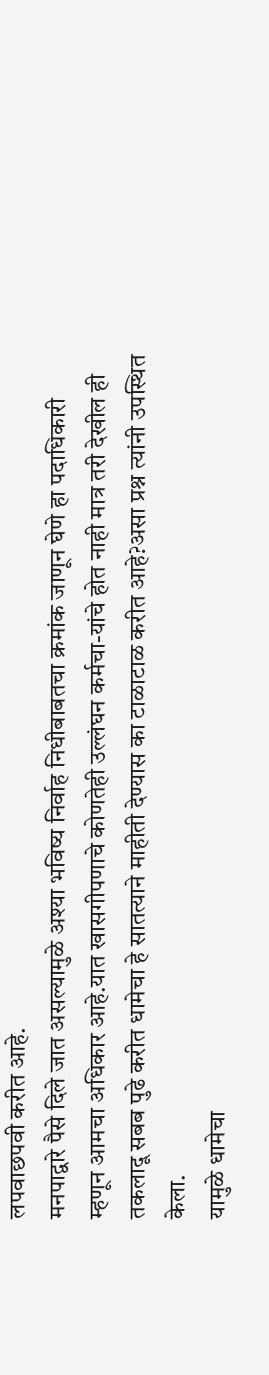लपवाछपवी करीत आहे.
मनपाद्वारे पैसे दिले जात असल्यामुळे अश्या भविष्य निर्वाह निधीबाबतचा क्रमांक जाणून घेणे हा पदाधिकारी म्हणून आमचा अधिकार आहे.यात खासगीपणाचे कोणतेही उल्लंघन कर्मचा-यांचे होत नाही मात्र तरी देखील ही तकलादू सबब पुढे करीत धामेचा हे सातत्याने माहीती देण्यास का टाळाटाळ करीत आहे?असा प्रश्न त्यांनी उपस्थित केला.
यामुळे धामेचा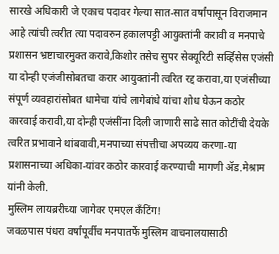सारखे अधिकारी जे एकाच पदावर गेल्या सात-सात वर्षांपासून विराजमान आहे त्यांची त्वरीत त्या पदावरुन हकालपट्टी आयुक्तांनी करावी व मनपाचे प्रशासन भ्रष्टाचारमुक्त करावे,किशोर तसेच सुपर सेक्यूरिटी सर्व्हिसेस एजंसी या दोन्ही एजंजीसोबतचा करार आयुक्तांनी त्वरित रद्द करावा,या एजंसीच्या संपूर्ण व्यवहारांसोबत धामेचा यांचे लागेबांधे यांचा शोध घेऊन कठोर कारवाई करावी,या दोन्ही एजंसींना दिली जाणारी साढे सात कोटींची देयके त्वरित प्रभावाने थांबवावी,मनपाच्या संपत्तीचा अपव्यय करणा-या प्रशासनाच्या अधिका-यांवर कठोर कारवाई करण्याची मागणी ॲड.मेश्राम यांनी केली.
मुस्लिम लायब्ररीच्या जागेवर एमएल कँटिंग!
जवळपास पंधरा वर्षांपूर्वीच मनपातर्फे मुस्लिम वाचनालयासाठी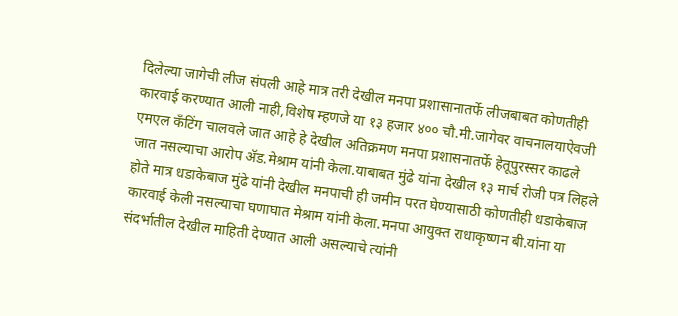दिलेल्या जागेची लीज संपली आहे मात्र तरी देखील मनपा प्रशासानातर्फे लीजबाबत कोणतीही कारवाई करण्यात आली नाही,विशेष म्हणजे या १३ हजार ४०० चौ.मी.जागेवर वाचनालयाऐवजी एमएल कँटिंग चालवले जात आहे हे देखील अतिक्रमण मनपा प्रशासनातर्फे हेतूपुरस्सर काढले जात नसल्याचा आरोप ॲड.मेश्राम यांनी केला.याबाबत मुंढे यांना देखील १३ मार्च रोजी पत्र लिहले होते मात्र धडाकेबाज मुंढे यांनी देखील मनपाची ही जमीन परत घेण्यासाठी कोणतीही धडाकेबाज कारवाई केली नसल्याचा घणाघात मेश्राम यांनी केला.मनपा आयुक्त राधाकृष्णन बी.यांना या संदर्भातील देखील माहिती देण्यात आली असल्याचे त्यांनी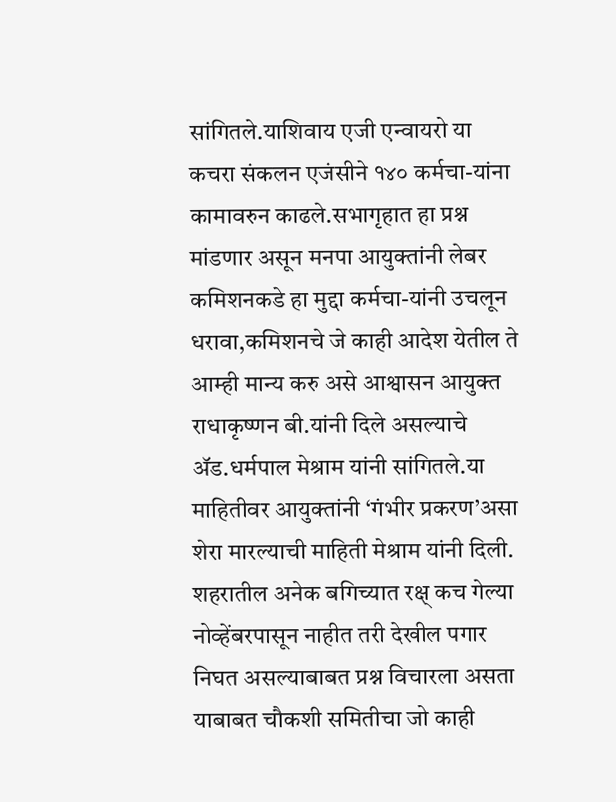सांगितले.याशिवाय एजी एन्वायरो या कचरा संकलन एजंसीने १४० कर्मचा-यांना कामावरुन काढले.सभागृहात हा प्रश्न मांडणार असून मनपा आयुक्तांनी लेबर कमिशनकडे हा मुद्दा कर्मचा-यांनी उचलून धरावा,कमिशनचे जे काही आदेश येतील ते आम्ही मान्य करु असे आश्वासन आयुक्त राधाकृष्णन बी.यांनी दिले असल्याचे ॲड.धर्मपाल मेश्राम यांनी सांगितले.या माहितीवर आयुक्तांनी ‘गंभीर प्रकरण’असा शेरा मारल्याची माहिती मेश्राम यांनी दिली.
शहरातील अनेक बगिच्यात रक्ष् कच गेल्या नोव्हेंबरपासून नाहीत तरी देखील पगार निघत असल्याबाबत प्रश्न विचारला असता याबाबत चौकशी समितीचा जो काही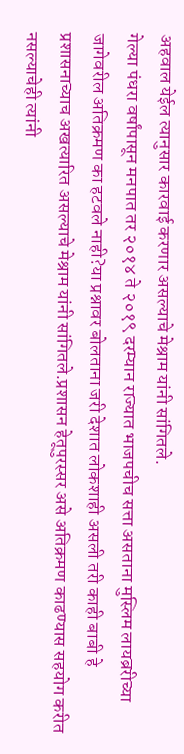अहवाल येईल त्यानुसार कारवाई करणार असल्याचे मेश्राम यांनी सांगितले.
गेल्या पंधरा वर्षांपासून मनपात तर २०१४ ते २०१९ दरम्यान राज्यात भाजपचीच सत्ता असताना मुस्लिम लायब्ररीच्या जागेवरील अतिक्रमण का हटवले नाही?या प्रश्नावर बोलताना जरी देशात लोकशाही असली तरी काही बाबी हे प्रशासनाच्याच अखत्यारित असल्याचे मेश्राम यांनी सांगितले.प्रशासन हेतूपुरस्सर असे अतिक्रमण काढण्यास सहयोग करीत नसल्याचेही त्यांनी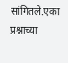सांगितले.एका प्रश्नाच्या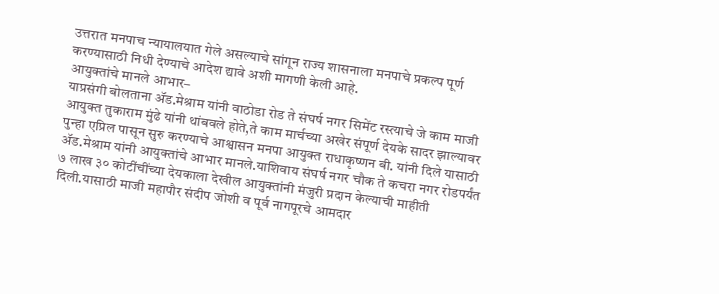उत्तरात मनपाच न्यायालयात गेले असल्याचे सांगून राज्य शासनाला मनपाचे प्रकल्प पूर्ण करण्यासाठी निधी देण्याचे आदेश द्यावे अशी मागणी केली आहे.
आयुक्तांचे मानले आभार–
याप्रसंगी बोलताना ॲड.मेश्राम यांनी वाठोडा रोड ते संघर्ष नगर सिमेंट रस्त्याचे जे काम माजी आयुक्त तुकाराम मुंढे यांनी थांबवले होते,ते काम मार्चच्या अखेर संपूर्ण देयके सादर झाल्यावर पुन्हा एप्रिल पासून सुरु करण्याचे आश्वासन मनपा आयुक्त राधाकृष्णन बी. यांनी दिले यासाठी ॲड.मेश्राम यांनी आयुक्तांचे आभार मानले.याशिवाय संघर्ष नगर चौक ते कचरा नगर रोडपर्यंत ७ लाख ३० कोटींचींच्या देयकाला देखील आयुक्तांनी मंजुरी प्रदान केल्याची माहीती दिली.यासाठी माजी महापौर संदीप जोशी व पूर्व नागपूरचे आमदार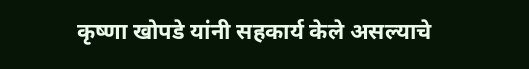कृष्णा खोपडे यांनी सहकार्य केले असल्याचे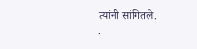त्यांनी सांगितले.
.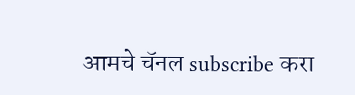आमचे चॅनल subscribe करा